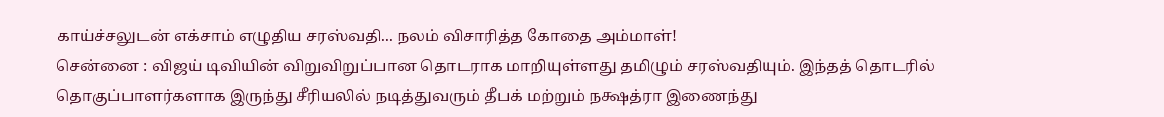காய்ச்சலுடன் எக்சாம் எழுதிய சரஸ்வதி... நலம் விசாரித்த கோதை அம்மாள்!
சென்னை : விஜய் டிவியின் விறுவிறுப்பான தொடராக மாறியுள்ளது தமிழும் சரஸ்வதியும். இந்தத் தொடரில் தொகுப்பாளர்களாக இருந்து சீரியலில் நடித்துவரும் தீபக் மற்றும் நக்ஷத்ரா இணைந்து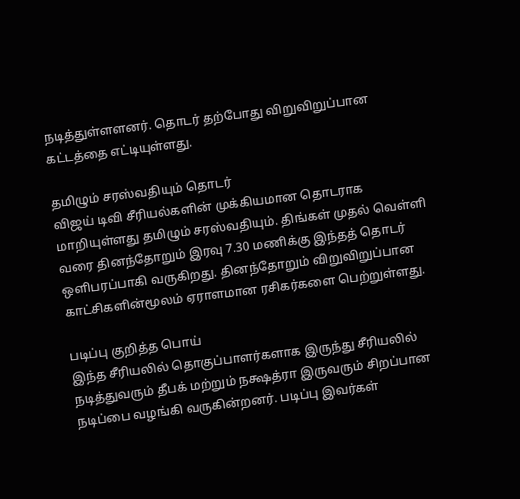நடித்துள்ளளனர். தொடர் தற்போது விறுவிறுப்பான கட்டத்தை எட்டியுள்ளது.

தமிழும் சரஸ்வதியும் தொடர்
விஜய் டிவி சீரியல்களின் முக்கியமான தொடராக மாறியுள்ளது தமிழும் சரஸ்வதியும். திங்கள் முதல் வெள்ளி வரை தினந்தோறும் இரவு 7.30 மணிக்கு இந்தத் தொடர் ஒளிபரப்பாகி வருகிறது. தினந்தோறும் விறுவிறுப்பான காட்சிகளின்மூலம் ஏராளமான ரசிகர்களை பெற்றுள்ளது.

படிப்பு குறித்த பொய்
இந்த சீரியலில் தொகுப்பாளர்களாக இருந்து சீரியலில் நடித்துவரும் தீபக் மற்றும் நக்ஷத்ரா இருவரும் சிறப்பான நடிப்பை வழங்கி வருகின்றனர். படிப்பு இவர்கள்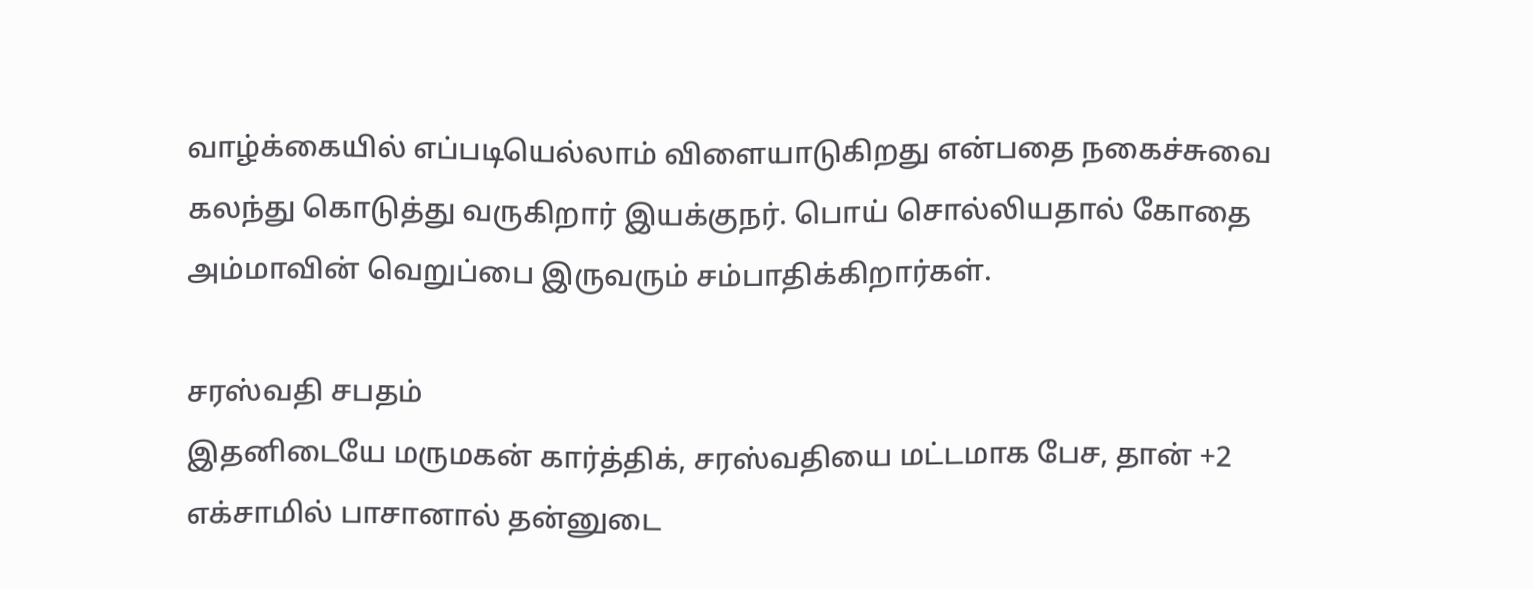வாழ்க்கையில் எப்படியெல்லாம் விளையாடுகிறது என்பதை நகைச்சுவை கலந்து கொடுத்து வருகிறார் இயக்குநர். பொய் சொல்லியதால் கோதை அம்மாவின் வெறுப்பை இருவரும் சம்பாதிக்கிறார்கள்.

சரஸ்வதி சபதம்
இதனிடையே மருமகன் கார்த்திக், சரஸ்வதியை மட்டமாக பேச, தான் +2 எக்சாமில் பாசானால் தன்னுடை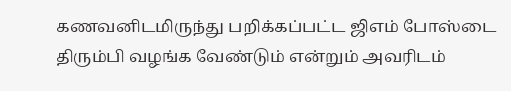கணவனிடமிருந்து பறிக்கப்பட்ட ஜிஎம் போஸ்டை திரும்பி வழங்க வேண்டும் என்றும் அவரிடம்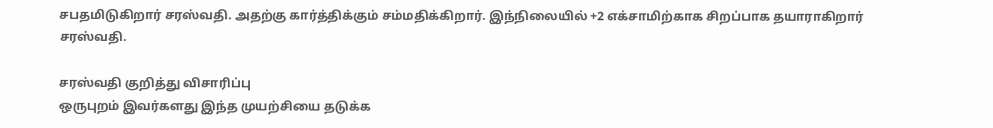சபதமிடுகிறார் சரஸ்வதி. அதற்கு கார்த்திக்கும் சம்மதிக்கிறார். இந்நிலையில் +2 எக்சாமிற்காக சிறப்பாக தயாராகிறார் சரஸ்வதி.

சரஸ்வதி குறித்து விசாரிப்பு
ஒருபுறம் இவர்களது இந்த முயற்சியை தடுக்க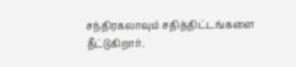சந்திரகலாவும் சதித்திட்டங்களை தீட்டுகிறார்.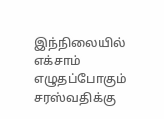இந்நிலையில் எக்சாம் எழுதப்போகும் சரஸ்வதிக்கு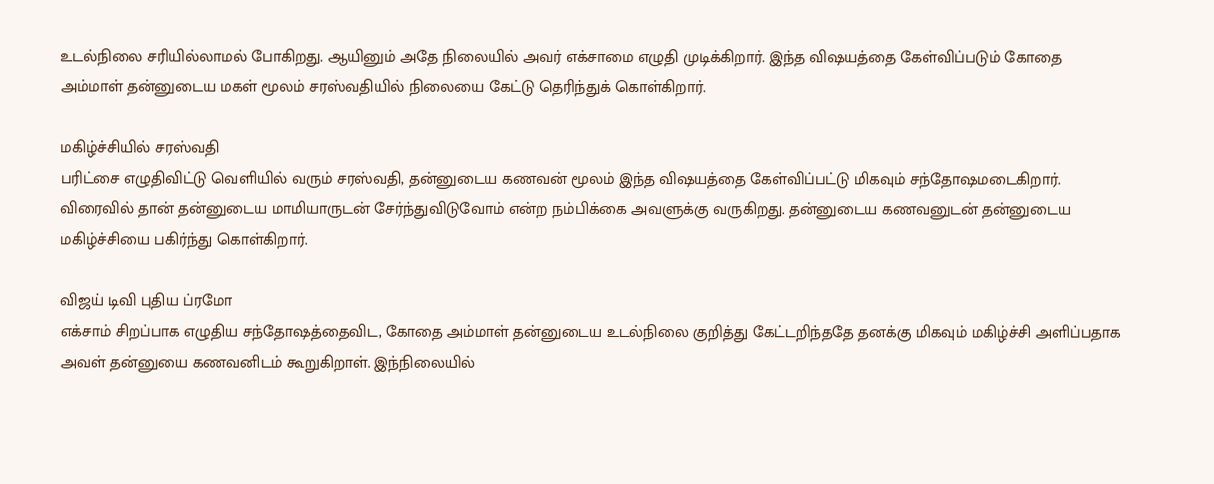உடல்நிலை சரியில்லாமல் போகிறது. ஆயினும் அதே நிலையில் அவர் எக்சாமை எழுதி முடிக்கிறார். இந்த விஷயத்தை கேள்விப்படும் கோதை அம்மாள் தன்னுடைய மகள் மூலம் சரஸ்வதியில் நிலையை கேட்டு தெரிந்துக் கொள்கிறார்.

மகிழ்ச்சியில் சரஸ்வதி
பரிட்சை எழுதிவிட்டு வெளியில் வரும் சரஸ்வதி, தன்னுடைய கணவன் மூலம் இந்த விஷயத்தை கேள்விப்பட்டு மிகவும் சந்தோஷமடைகிறார். விரைவில் தான் தன்னுடைய மாமியாருடன் சேர்ந்துவிடுவோம் என்ற நம்பிக்கை அவளுக்கு வருகிறது. தன்னுடைய கணவனுடன் தன்னுடைய மகிழ்ச்சியை பகிர்ந்து கொள்கிறார்.

விஜய் டிவி புதிய ப்ரமோ
எக்சாம் சிறப்பாக எழுதிய சந்தோஷத்தைவிட, கோதை அம்மாள் தன்னுடைய உடல்நிலை குறித்து கேட்டறிந்ததே தனக்கு மிகவும் மகிழ்ச்சி அளிப்பதாக அவள் தன்னுயை கணவனிடம் கூறுகிறாள். இந்நிலையில்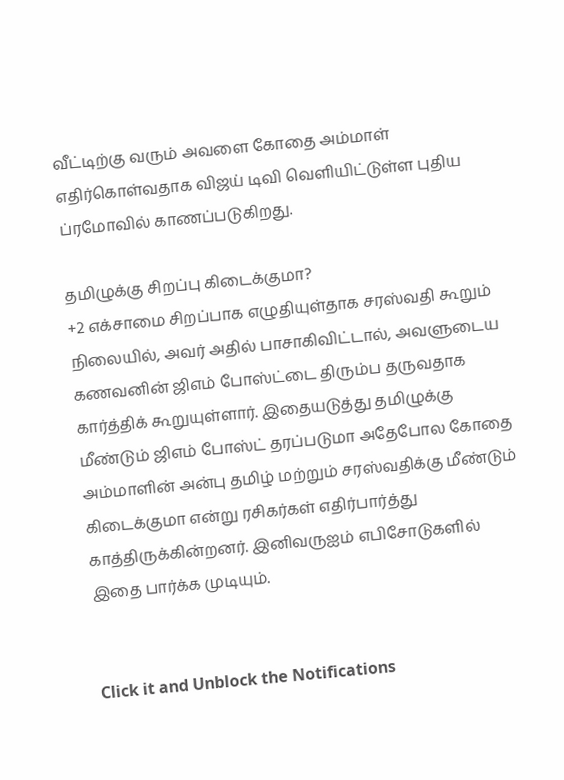வீட்டிற்கு வரும் அவளை கோதை அம்மாள் எதிர்கொள்வதாக விஜய் டிவி வெளியிட்டுள்ள புதிய ப்ரமோவில் காணப்படுகிறது.

தமிழுக்கு சிறப்பு கிடைக்குமா?
+2 எக்சாமை சிறப்பாக எழுதியுள்தாக சரஸ்வதி கூறும் நிலையில், அவர் அதில் பாசாகிவிட்டால், அவளுடைய கணவனின் ஜிஎம் போஸ்ட்டை திரும்ப தருவதாக கார்த்திக் கூறுயுள்ளார். இதையடுத்து தமிழுக்கு மீண்டும் ஜிஎம் போஸ்ட் தரப்படுமா அதேபோல கோதை அம்மாளின் அன்பு தமிழ் மற்றும் சரஸ்வதிக்கு மீண்டும் கிடைக்குமா என்று ரசிகர்கள் எதிர்பார்த்து காத்திருக்கின்றனர். இனிவருஐம் எபிசோடுகளில் இதை பார்க்க முடியும்.


Click it and Unblock the Notifications